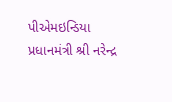પીએમઇન્ડિયા
પ્રધાનમંત્રી શ્રી નરેન્દ્ર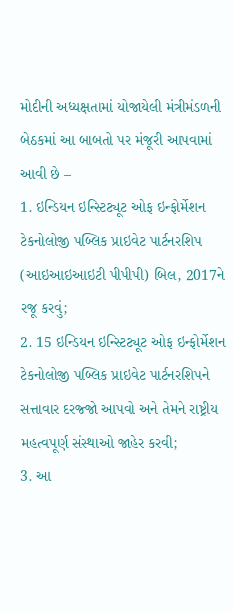મોદીની અધ્યક્ષતામાં યોજાયેલી મંત્રીમંડળની બેઠકમાં આ બાબતો પર મંજૂરી આપવામાં આવી છે –
1. ઇન્ડિયન ઇન્સ્ટિટ્યૂટ ઓફ ઇન્ફોર્મેશન ટેકનોલોજી પબ્લિક પ્રાઇવેટ પાર્ટનરશિપ (આઇઆઇઆઇટી પીપીપી) બિલ, 2017ને રજૂ કરવું;
2. 15 ઇન્ડિયન ઇન્સ્ટિટ્યૂટ ઓફ ઇન્ફોર્મેશન ટેકનોલોજી પબ્લિક પ્રાઇવેટ પાર્ટનરશિપને સત્તાવાર દરજ્જો આપવો અને તેમને રાષ્ટ્રીય મહત્વપૂર્ણ સંસ્થાઓ જાહેર કરવી;
3. આ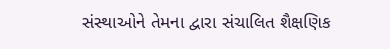સંસ્થાઓને તેમના દ્વારા સંચાલિત શૈક્ષણિક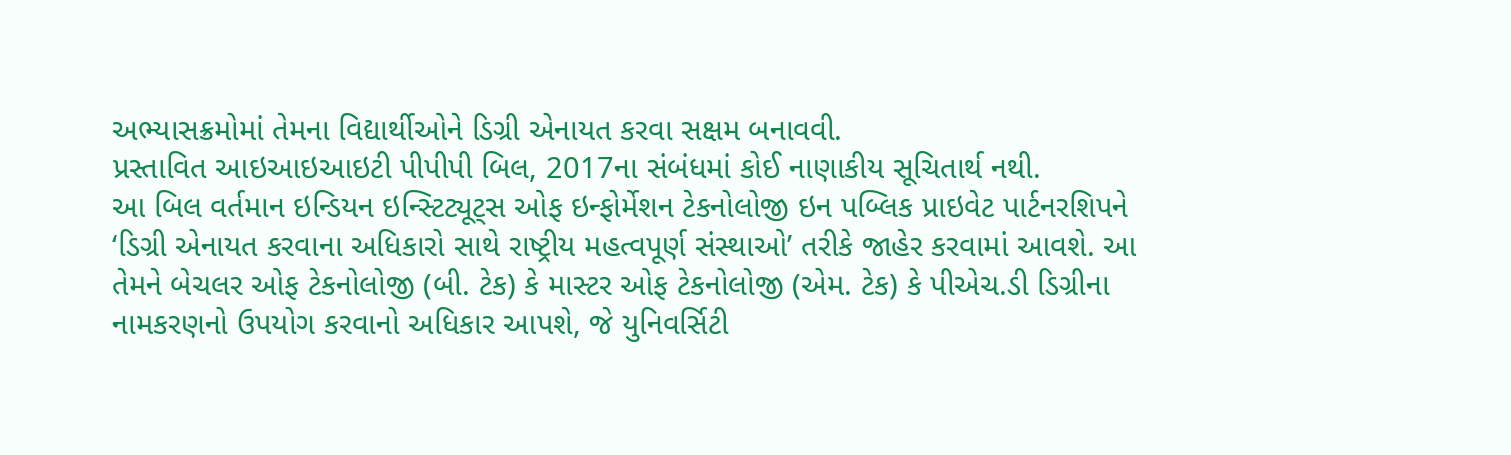અભ્યાસક્રમોમાં તેમના વિદ્યાર્થીઓને ડિગ્રી એનાયત કરવા સક્ષમ બનાવવી.
પ્રસ્તાવિત આઇઆઇઆઇટી પીપીપી બિલ, 2017ના સંબંધમાં કોઈ નાણાકીય સૂચિતાર્થ નથી.
આ બિલ વર્તમાન ઇન્ડિયન ઇન્સ્ટિટ્યૂટ્સ ઓફ ઇન્ફોર્મેશન ટેકનોલોજી ઇન પબ્લિક પ્રાઇવેટ પાર્ટનરશિપને ‘ડિગ્રી એનાયત કરવાના અધિકારો સાથે રાષ્ટ્રીય મહત્વપૂર્ણ સંસ્થાઓ’ તરીકે જાહેર કરવામાં આવશે. આ તેમને બેચલર ઓફ ટેકનોલોજી (બી. ટેક) કે માસ્ટર ઓફ ટેકનોલોજી (એમ. ટેક) કે પીએચ.ડી ડિગ્રીના નામકરણનો ઉપયોગ કરવાનો અધિકાર આપશે, જે યુનિવર્સિટી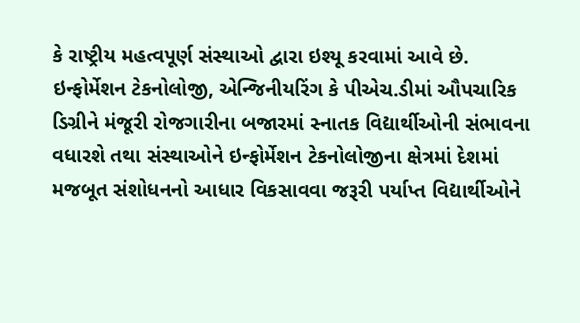કે રાષ્ટ્રીય મહત્વપૂર્ણ સંસ્થાઓ દ્વારા ઇશ્યૂ કરવામાં આવે છે.
ઇન્ફોર્મેશન ટેકનોલોજી, એન્જિનીયરિંગ કે પીએચ.ડીમાં ઔપચારિક ડિગ્રીને મંજૂરી રોજગારીના બજારમાં સ્નાતક વિદ્યાર્થીઓની સંભાવના વધારશે તથા સંસ્થાઓને ઇન્ફોર્મેશન ટેકનોલોજીના ક્ષેત્રમાં દેશમાં મજબૂત સંશોધનનો આધાર વિકસાવવા જરૂરી પર્યાપ્ત વિદ્યાર્થીઓને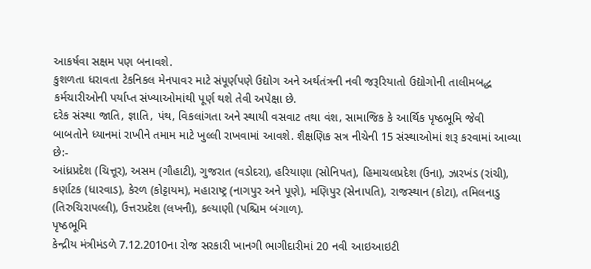આકર્ષવા સક્ષમ પણ બનાવશે.
કુશળતા ધરાવતા ટેકનિકલ મેનપાવર માટે સંપૂર્ણપણે ઉદ્યોગ અને અર્થતંત્રની નવી જરૂરિયાતો ઉદ્યોગોની તાલીમબદ્ધ કર્મચારીઓની પર્યાપ્ત સંખ્યાઓમાંથી પૂર્ણ થશે તેવી અપેક્ષા છે.
દરેક સંસ્થા જાતિ, જ્ઞાતિ, પંથ, વિકલાંગતા અને સ્થાયી વસવાટ તથા વંશ, સામાજિક કે આર્થિક પૃષ્ઠભૂમિ જેવી બાબતોને ધ્યાનમાં રાખીને તમામ માટે ખુલ્લી રાખવામાં આવશે. શૈક્ષણિક સત્ર નીચેની 15 સંસ્થાઓમાં શરૂ કરવામાં આવ્યા છે:-
આંધ્રપ્રદેશ (ચિત્તૂર), અસમ (ગૌહાટી), ગુજરાત (વડોદરા), હરિયાણા (સોનિપત), હિમાચલપ્રદેશ (ઉના), ઝારખંડ (રાંચી), કર્ણાટક (ધારવાડ), કેરળ (કોટ્ટાયમ), મહારાષ્ટ્ર (નાગપુર અને પૂણે), મણિપુર (સેનાપતિ), રાજસ્થાન (કોટા), તમિલનાડુ (તિરુચિરાપલ્લી), ઉત્તરપ્રદેશ (લખનૌ), કલ્યાણી (પશ્ચિમ બંગાળ).
પૃષ્ઠભૂમિ
કેન્દ્રીય મંત્રીમંડળે 7.12.2010ના રોજ સરકારી ખાનગી ભાગીદારીમાં 20 નવી આઇઆઇટી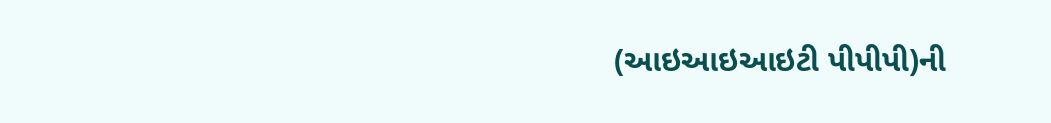(આઇઆઇઆઇટી પીપીપી)ની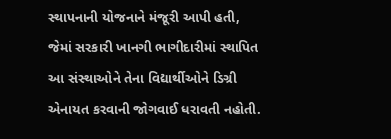સ્થાપનાની યોજનાને મંજૂરી આપી હતી, જેમાં સરકારી ખાનગી ભાગીદારીમાં સ્થાપિત આ સંસ્થાઓને તેના વિદ્યાર્થીઓને ડિગ્રી એનાયત કરવાની જોગવાઈ ધરાવતી નહોતી.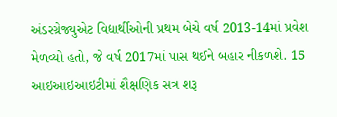અંડરગ્રેજ્યુએટ વિદ્યાર્થીઓની પ્રથમ બેચે વર્ષ 2013-14માં પ્રવેશ મેળવ્યો હતો, જે વર્ષ 2017માં પાસ થઈને બહાર નીકળશે. 15 આઇઆઇઆઇટીમાં શૈક્ષણિક સત્ર શરૂ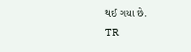થઈ ગયા છે.
TR